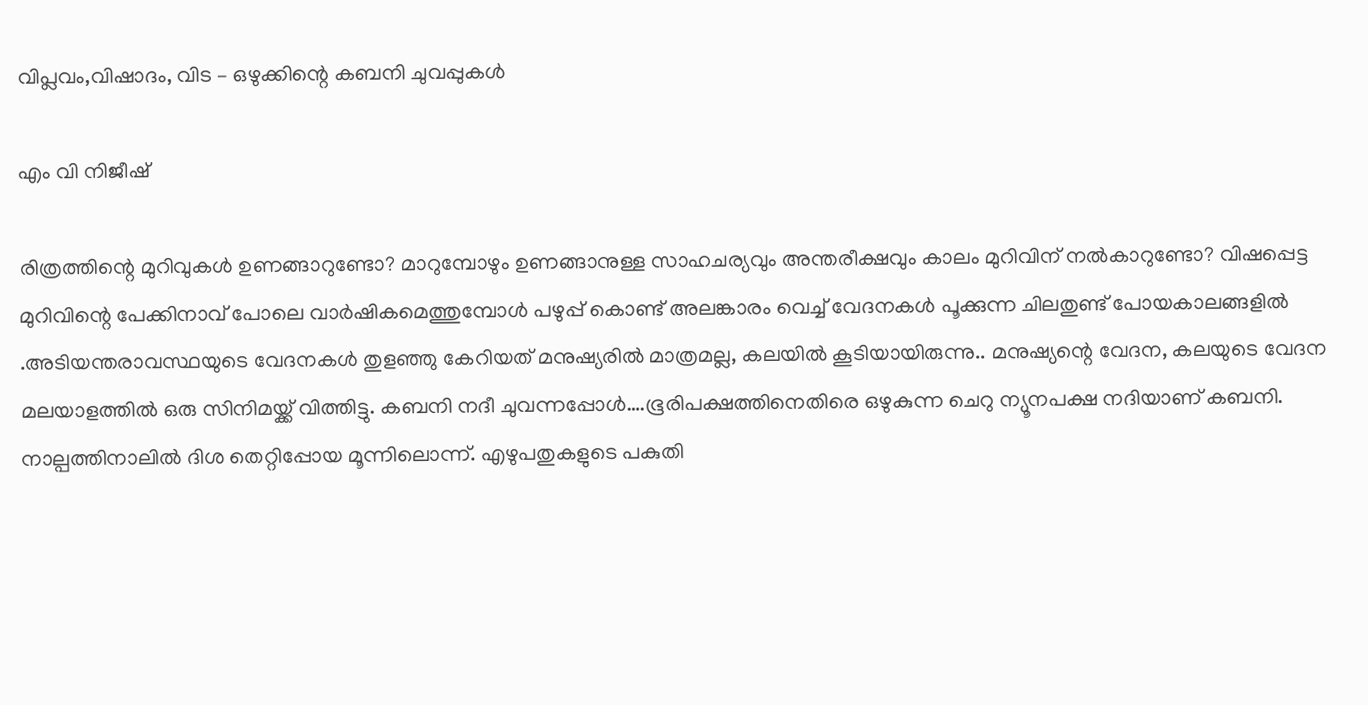വിപ്ലവം,വിഷാദം, വിട – ഒഴുക്കിന്റെ കബനി ചുവപ്പുകൾ

എം വി നിജീഷ്

രിത്രത്തിന്റെ മുറിവുകൾ ഉണങ്ങാറുണ്ടോ? മാറുമ്പോഴും ഉണങ്ങാനുള്ള സാഹചര്യവും അന്തരീക്ഷവും കാലം മുറിവിന് നൽകാറുണ്ടോ? വിഷപ്പെട്ട മുറിവിന്റെ പേക്കിനാവ് പോലെ വാർഷികമെത്തുമ്പോൾ പഴുപ്പ് കൊണ്ട് അലങ്കാരം വെച്ച് വേദനകൾ പൂക്കുന്ന ചിലതുണ്ട് പോയകാലങ്ങളിൽ .അടിയന്തരാവസ്ഥയുടെ വേദനകൾ തുളഞ്ഞു കേറിയത് മനുഷ്യരിൽ മാത്രമല്ല, കലയിൽ കൂടിയായിരുന്നു.. മനുഷ്യന്റെ വേദന, കലയുടെ വേദന മലയാളത്തിൽ ഒരു സിനിമയ്ക്ക് വിത്തിട്ടു. കബനി നദീ ചുവന്നപ്പോൾ….ഭൂരിപക്ഷത്തിനെതിരെ ഒഴുകുന്ന ചെറു ന്യൂനപക്ഷ നദിയാണ് കബനി. നാല്പത്തിനാലിൽ ദിശ തെറ്റിപ്പോയ മൂന്നിലൊന്ന്. എഴുപതുകളുടെ പകുതി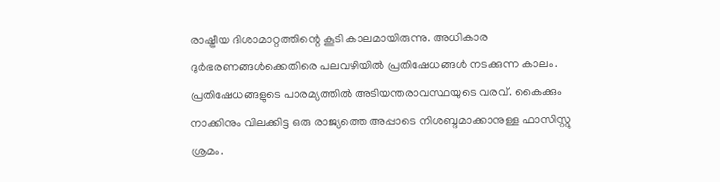രാഷ്ട്രീയ ദിശാമാറ്റത്തിന്റെ കൂടി കാലമായിരുന്നു. അധികാര ദുർഭരണങ്ങൾക്കെതിരെ പലവഴിയിൽ പ്രതിഷേധങ്ങൾ നടക്കുന്ന കാലം. പ്രതിഷേധങ്ങളുടെ പാരമ്യത്തിൽ അടിയന്തരാവസ്ഥയുടെ വരവ്. കൈക്കും നാക്കിനും വിലക്കിട്ട ഒരു രാജ്യത്തെ അപ്പാടെ നിശബ്ദമാക്കാനുള്ള ഫാസിസ്റ്റു ശ്രമം.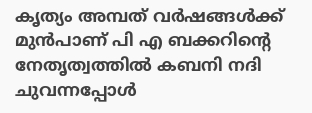കൃത്യം അമ്പത് വർഷങ്ങൾക്ക് മുൻപാണ് പി എ ബക്കറിന്റെ നേതൃത്വത്തിൽ കബനി നദി ചുവന്നപ്പോൾ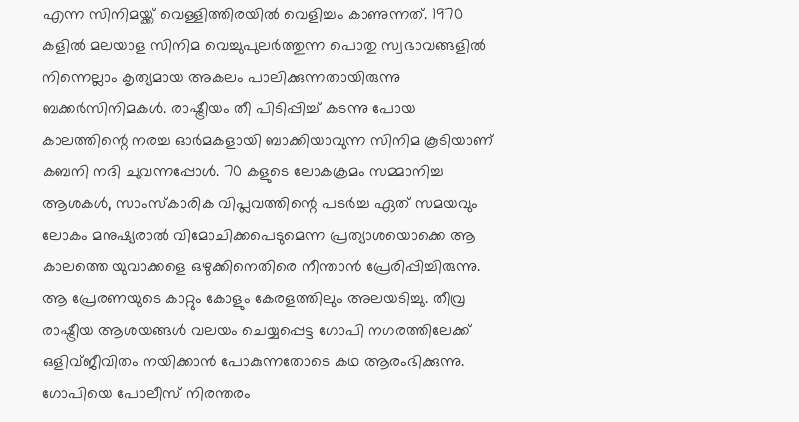എന്ന സിനിമയ്ക്ക് വെള്ളിത്തിരയിൽ വെളിച്ചം കാണുന്നത്. 1970 കളിൽ മലയാള സിനിമ വെച്ചുപുലർത്തുന്ന പൊതു സ്വഭാവങ്ങളിൽ നിന്നെല്ലാം കൃത്യമായ അകലം പാലിക്കുന്നതായിരുന്നു ബക്കർസിനിമകൾ. രാഷ്ട്രീയം തീ പിടിപ്പിച്ച് കടന്നു പോയ കാലത്തിന്റെ നരച്ച ഓർമകളായി ബാക്കിയാവുന്ന സിനിമ കൂടിയാണ് കബനി നദി ചുവന്നപ്പോൾ. 70 കളുടെ ലോകക്രമം സമ്മാനിച്ച ആശകൾ, സാംസ്‌കാരിക വിപ്ലവത്തിന്റെ പടർച്ച ഏത് സമയവും ലോകം മനുഷ്യരാൽ വിമോചിക്കപെടുമെന്ന പ്രത്യാശയൊക്കെ ആ കാലത്തെ യുവാക്കളെ ഒഴുക്കിനെതിരെ നീന്താൻ പ്രേരിപ്പിച്ചിരുന്നു. ആ പ്രേരണയുടെ കാറ്റും കോളും കേരളത്തിലും അലയടിച്ചു. തീവ്ര രാഷ്ട്രീയ ആശയങ്ങൾ വലയം ചെയ്യപ്പെട്ട ഗോപി നഗരത്തിലേക്ക് ഒളിവ്ജീവിതം നയിക്കാൻ പോകുന്നതോടെ കഥ ആരംഭിക്കുന്നു. ഗോപിയെ പോലീസ് നിരന്തരം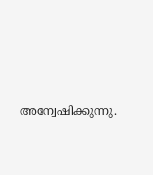അന്വേഷിക്കുന്നു.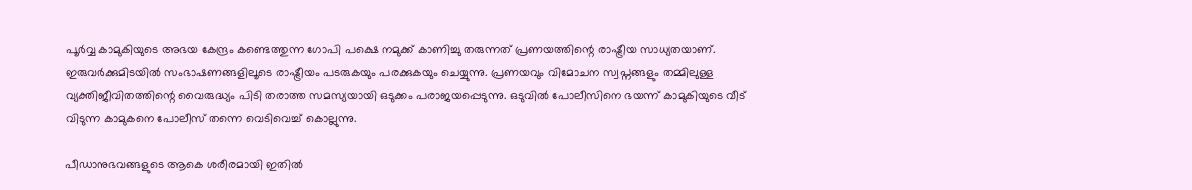പൂർവ്വ കാമുകിയുടെ അഭയ കേന്ദ്രം കണ്ടെത്തുന്ന ഗോപി പക്ഷെ നമുക്ക് കാണിച്ചു തരുന്നത് പ്രണയത്തിന്റെ രാഷ്ട്രീയ സാധ്യതയാണ്. ഇരുവർക്കുമിടയിൽ സംഭാഷണങ്ങളിലൂടെ രാഷ്ട്രീയം പടരുകയും പരക്കുകയും ചെയ്യുന്നു. പ്രണയവും വിമോചന സ്വപ്നങ്ങളും തമ്മിലുള്ള വ്യക്തിജീവിതത്തിന്റെ വൈരുദ്ധ്യം പിടി തരാത്ത സമസ്യയായി ഒടുക്കം പരാജയപ്പെടുന്നു. ഒടുവിൽ പോലീസിനെ ഭയന്ന് കാമുകിയുടെ വീട് വിടുന്ന കാമുകനെ പോലീസ് തന്നെ വെടിവെച്ച് കൊല്ലുന്നു.

പീഡാനുഭവങ്ങളുടെ ആകെ ശരീരമായി ഇതിൽ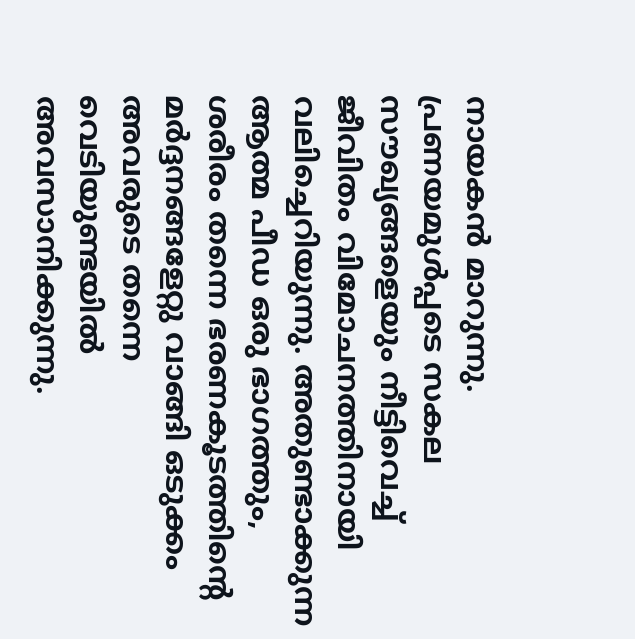നായകൻ മാറുന്നു. പ്രണയമുൾപ്പടെ സകല സൗഖ്യങ്ങളെയും നീട്ടിവെച്ച് ജീവിതം വിമോചനത്തിനായി വലിച്ചെറിയുന്നു. അതുണ്ടാക്കുന്ന ആത്മ പീഡ ഒരു ഭാഗത്തും, ശരീരം തന്നെ ഭരണകൂടത്തിന്റെ മർദ്ദനങ്ങളേറ്റു വാങ്ങി ഒടുക്കം അവരുടെ തന്നെ വെടിയുണ്ടയിൽ അവസാനിക്കുന്നു.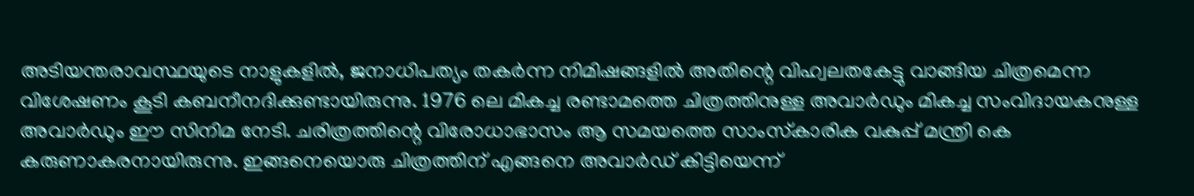അടിയന്തരാവസ്ഥയുടെ നാളുകളിൽ, ജനാധിപത്യം തകർന്ന നിമിഷങ്ങളിൽ അതിന്റെ വിഹ്വലതകേട്ടു വാങ്ങിയ ചിത്രമെന്ന വിശേഷണം കൂടി കബനീനദിക്കുണ്ടായിരുന്നു. 1976 ലെ മികച്ച രണ്ടാമത്തെ ചിത്രത്തിനുള്ള അവാർഡും മികച്ച സംവിദായകനുള്ള അവാർഡും ഈ സിനിമ നേടി. ചരിത്രത്തിന്റെ വിരോധാഭാസം ആ സമയത്തെ സാംസ്‌കാരിക വകുപ്പ് മന്ത്രി കെ കരുണാകരനായിരുന്നു. ഇങ്ങനെയൊരു ചിത്രത്തിന് എങ്ങനെ അവാർഡ് കിട്ടിയെന്ന്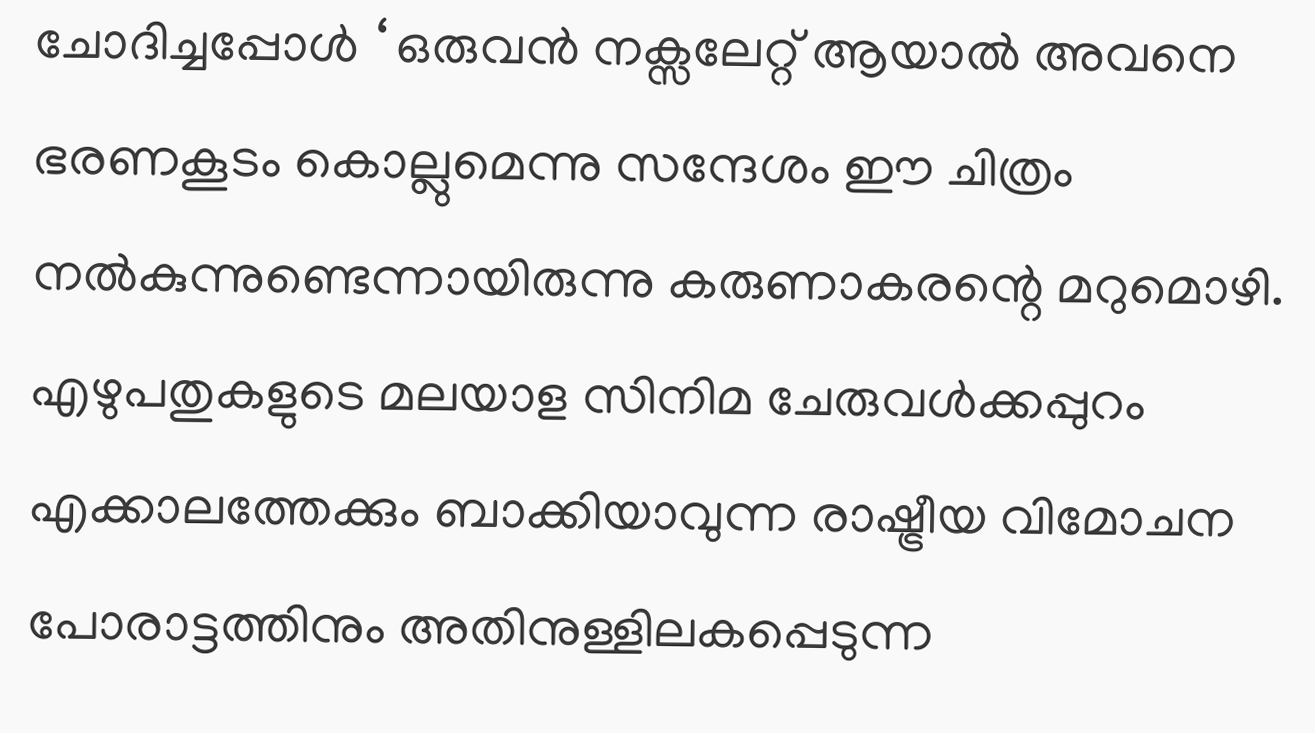ചോദിച്ചപ്പോൾ ‘ ഒരുവൻ നക്സലേറ്റ് ആയാൽ അവനെ ഭരണകൂടം കൊല്ലുമെന്നു സന്ദേശം ഈ ചിത്രം നൽകുന്നുണ്ടെന്നായിരുന്നു കരുണാകരന്റെ മറുമൊഴി. എഴുപതുകളുടെ മലയാള സിനിമ ചേരുവൾക്കപ്പുറം എക്കാലത്തേക്കും ബാക്കിയാവുന്ന രാഷ്ട്രീയ വിമോചന പോരാട്ടത്തിനും അതിനുള്ളിലകപ്പെടുന്ന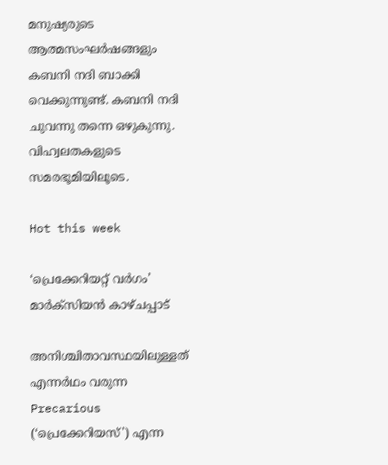മനുഷ്യരുടെ ആത്മസംഘർഷങ്ങളും കബനി നദി ബാക്കി വെക്കുന്നുണ്ട്. കബനി നദി ചുവന്നു തന്നെ ഒഴുകുന്നു. വിഹ്വലതകളുടെ സമരഭൂമിയിലൂടെ.

Hot this week

‘പ്രെക്കേറിയറ്റ് വർഗം’ മാർക്സിയൻ കാഴ്ചപ്പാട്

അനിശ്ചിതാവസ്ഥയിലുള്ളത് എന്നർഥം വരുന്ന Precarious (‘പ്രെക്കേറിയസ്') എന്ന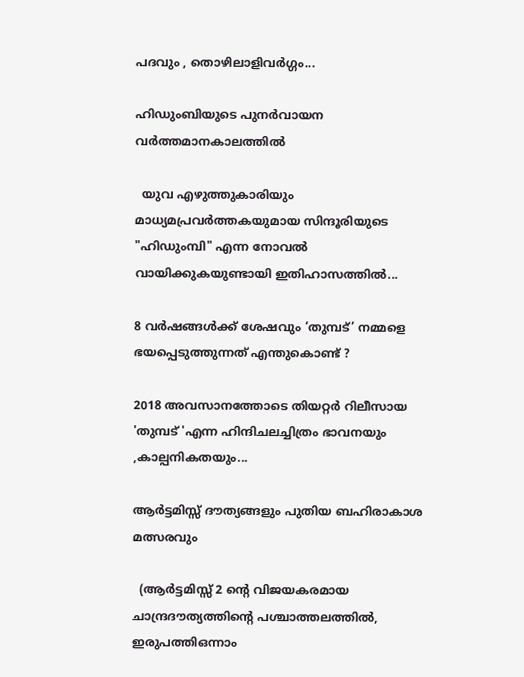പദവും , തൊഴിലാളിവർഗ്ഗം...

ഹിഡുംബിയുടെ പുനർവായന വർത്തമാനകാലത്തിൽ

  യുവ എഴുത്തുകാരിയും മാധ്യമപ്രവർത്തകയുമായ സിന്ദൂരിയുടെ "ഹിഡുംമ്പി" എന്ന നോവൽ വായിക്കുകയുണ്ടായി ഇതിഹാസത്തിൽ...

8 വർഷങ്ങൾക്ക് ശേഷവും ‘തുമ്പട്’ നമ്മളെ ഭയപ്പെടുത്തുന്നത് എന്തുകൊണ്ട് ?

2018 അവസാനത്തോടെ തിയറ്റർ റിലീസായ 'തുമ്പട് 'എന്ന ഹിന്ദിചലച്ചിത്രം ഭാവനയും ,കാല്പനികതയും...

ആർട്ടമിസ്സ് ദൗത്യങ്ങളും പുതിയ ബഹിരാകാശ മത്സരവും

  (ആർട്ടമിസ്സ് 2 ന്റെ വിജയകരമായ ചാന്ദ്രദൗത്യത്തിന്റെ പശ്ചാത്തലത്തിൽ, ഇരുപത്തിഒന്നാം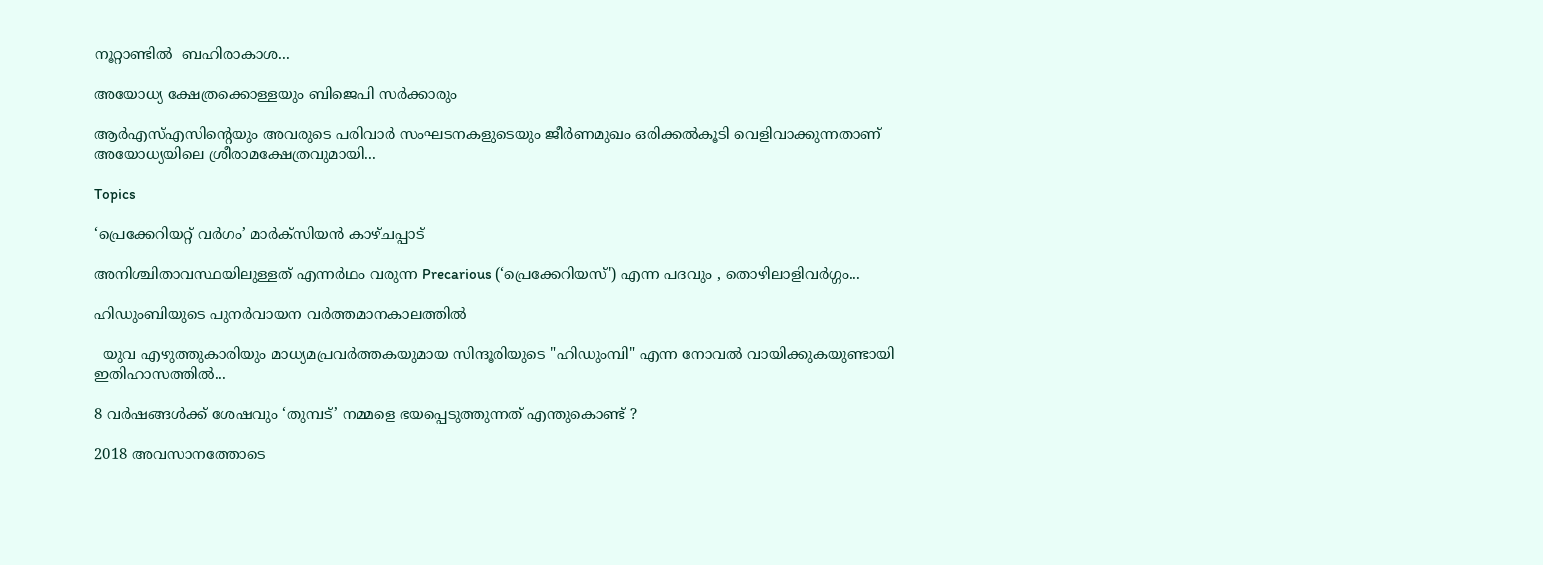നൂറ്റാണ്ടിൽ  ബഹിരാകാശ...

അയോധ്യ ക്ഷേത്രക്കൊള്ളയും ബിജെപി സർക്കാരും

ആർഎസ്‌എസിന്റെയും അവരുടെ പരിവാർ സംഘടനകളുടെയും ജീർണമുഖം ഒരിക്കൽകൂടി വെളിവാക്കുന്നതാണ്‌ അയോധ്യയിലെ ശ്രീരാമക്ഷേത്രവുമായി...

Topics

‘പ്രെക്കേറിയറ്റ് വർഗം’ മാർക്സിയൻ കാഴ്ചപ്പാട്

അനിശ്ചിതാവസ്ഥയിലുള്ളത് എന്നർഥം വരുന്ന Precarious (‘പ്രെക്കേറിയസ്') എന്ന പദവും , തൊഴിലാളിവർഗ്ഗം...

ഹിഡുംബിയുടെ പുനർവായന വർത്തമാനകാലത്തിൽ

  യുവ എഴുത്തുകാരിയും മാധ്യമപ്രവർത്തകയുമായ സിന്ദൂരിയുടെ "ഹിഡുംമ്പി" എന്ന നോവൽ വായിക്കുകയുണ്ടായി ഇതിഹാസത്തിൽ...

8 വർഷങ്ങൾക്ക് ശേഷവും ‘തുമ്പട്’ നമ്മളെ ഭയപ്പെടുത്തുന്നത് എന്തുകൊണ്ട് ?

2018 അവസാനത്തോടെ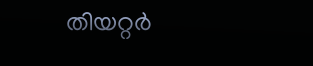തിയറ്റർ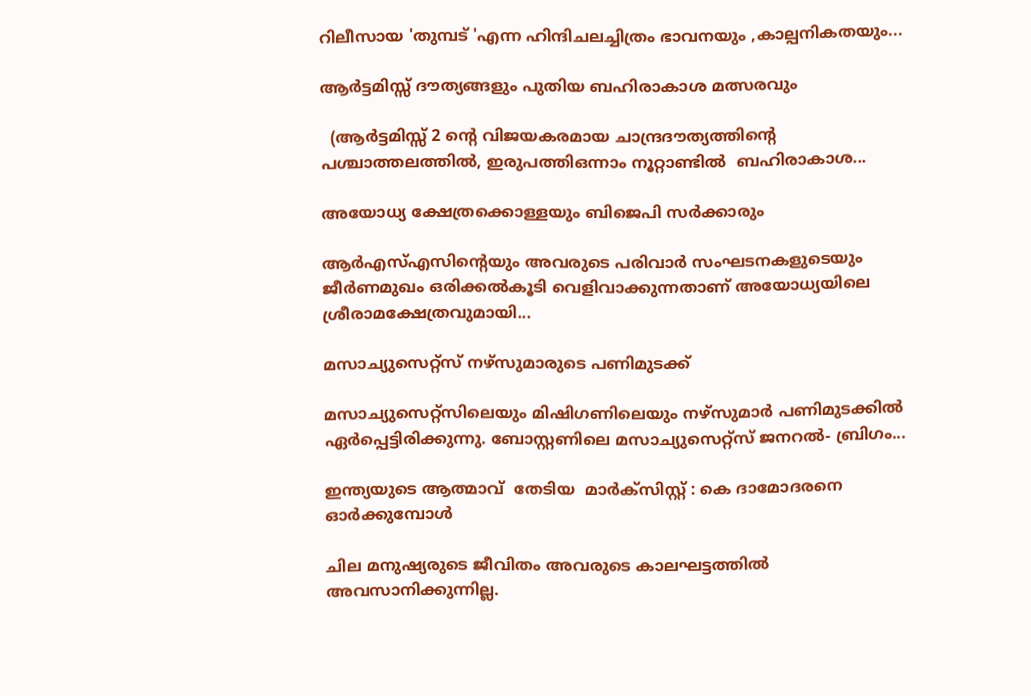റിലീസായ 'തുമ്പട് 'എന്ന ഹിന്ദിചലച്ചിത്രം ഭാവനയും ,കാല്പനികതയും...

ആർട്ടമിസ്സ് ദൗത്യങ്ങളും പുതിയ ബഹിരാകാശ മത്സരവും

  (ആർട്ടമിസ്സ് 2 ന്റെ വിജയകരമായ ചാന്ദ്രദൗത്യത്തിന്റെ പശ്ചാത്തലത്തിൽ, ഇരുപത്തിഒന്നാം നൂറ്റാണ്ടിൽ  ബഹിരാകാശ...

അയോധ്യ ക്ഷേത്രക്കൊള്ളയും ബിജെപി സർക്കാരും

ആർഎസ്‌എസിന്റെയും അവരുടെ പരിവാർ സംഘടനകളുടെയും ജീർണമുഖം ഒരിക്കൽകൂടി വെളിവാക്കുന്നതാണ്‌ അയോധ്യയിലെ ശ്രീരാമക്ഷേത്രവുമായി...

മസാച്യുസെറ്റ്സ് നഴ്സുമാരുടെ പണിമുടക്ക്

മസാച്യുസെറ്റ്സിലെയും മിഷിഗണിലെയും നഴ്സുമാർ പണിമുടക്കിൽ ഏർപ്പെട്ടിരിക്കുന്നു. ബോസ്റ്റണിലെ മസാച്യുസെറ്റ്സ് ജനറൽ‐ ബ്രിഗം...

ഇന്ത്യയുടെ ആത്മാവ്  തേടിയ  മാർക്സിസ്റ്റ് : കെ ദാമോദരനെ ഓർക്കുമ്പോൾ

ചില മനുഷ്യരുടെ ജീവിതം അവരുടെ കാലഘട്ടത്തിൽ അവസാനിക്കുന്നില്ല.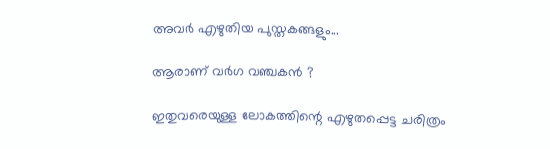അവർ എഴുതിയ പുസ്തകങ്ങളും...

ആരാണ് വർഗ വഞ്ചകൻ ?

ഇതുവരെയുള്ള ലോകത്തിന്റെ എഴുതപ്പെട്ട ചരിത്രം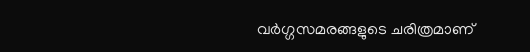വർഗ്ഗസമരങ്ങളുടെ ചരിത്രമാണ്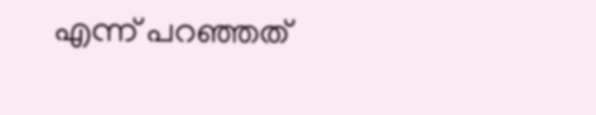എന്ന് പറഞ്ഞത്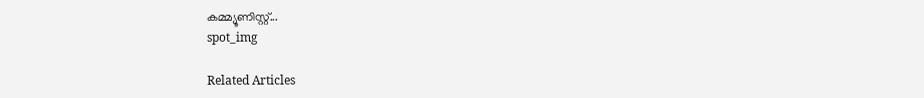കമ്മ്യൂണിസ്റ്റ്...
spot_img

Related Articles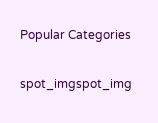Popular Categories

spot_imgspot_img